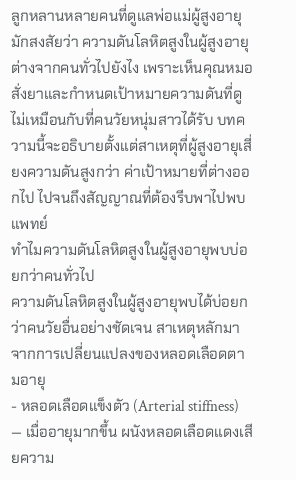ลูกหลานหลายคนที่ดูแลพ่อแม่ผู้สูงอายุมักสงสัยว่า ความดันโลหิตสูงในผู้สูงอายุ ต่างจากคนทั่วไปยังไง เพราะเห็นคุณหมอสั่งยาและกำหนดเป้าหมายความดันที่ดูไม่เหมือนกับที่คนวัยหนุ่มสาวได้รับ บทความนี้จะอธิบายตั้งแต่สาเหตุที่ผู้สูงอายุเสี่ยงความดันสูงกว่า ค่าเป้าหมายที่ต่างออกไป ไปจนถึงสัญญาณที่ต้องรีบพาไปพบแพทย์
ทำไมความดันโลหิตสูงในผู้สูงอายุพบบ่อยกว่าคนทั่วไป
ความดันโลหิตสูงในผู้สูงอายุพบได้บ่อยกว่าคนวัยอื่นอย่างชัดเจน สาเหตุหลักมาจากการเปลี่ยนแปลงของหลอดเลือดตามอายุ
- หลอดเลือดแข็งตัว (Arterial stiffness) — เมื่ออายุมากขึ้น ผนังหลอดเลือดแดงเสียความ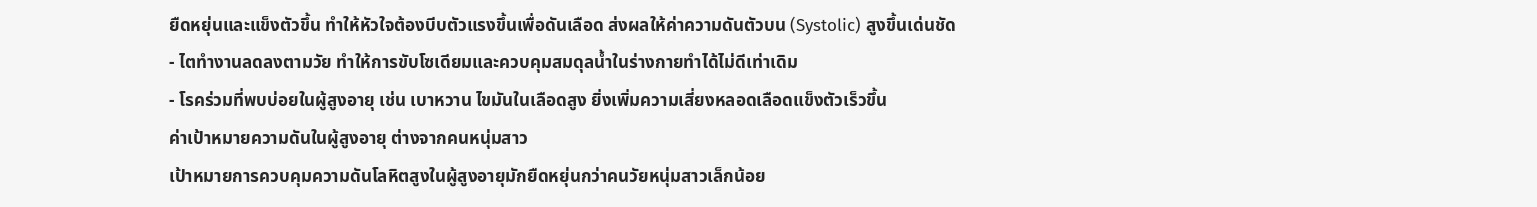ยืดหยุ่นและแข็งตัวขึ้น ทำให้หัวใจต้องบีบตัวแรงขึ้นเพื่อดันเลือด ส่งผลให้ค่าความดันตัวบน (Systolic) สูงขึ้นเด่นชัด
- ไตทำงานลดลงตามวัย ทำให้การขับโซเดียมและควบคุมสมดุลน้ำในร่างกายทำได้ไม่ดีเท่าเดิม
- โรคร่วมที่พบบ่อยในผู้สูงอายุ เช่น เบาหวาน ไขมันในเลือดสูง ยิ่งเพิ่มความเสี่ยงหลอดเลือดแข็งตัวเร็วขึ้น
ค่าเป้าหมายความดันในผู้สูงอายุ ต่างจากคนหนุ่มสาว
เป้าหมายการควบคุมความดันโลหิตสูงในผู้สูงอายุมักยืดหยุ่นกว่าคนวัยหนุ่มสาวเล็กน้อย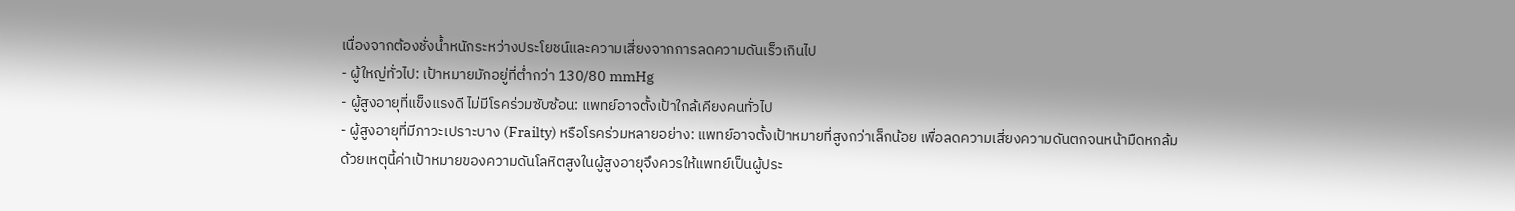เนื่องจากต้องชั่งน้ำหนักระหว่างประโยชน์และความเสี่ยงจากการลดความดันเร็วเกินไป
- ผู้ใหญ่ทั่วไป: เป้าหมายมักอยู่ที่ต่ำกว่า 130/80 mmHg
- ผู้สูงอายุที่แข็งแรงดี ไม่มีโรคร่วมซับซ้อน: แพทย์อาจตั้งเป้าใกล้เคียงคนทั่วไป
- ผู้สูงอายุที่มีภาวะเปราะบาง (Frailty) หรือโรคร่วมหลายอย่าง: แพทย์อาจตั้งเป้าหมายที่สูงกว่าเล็กน้อย เพื่อลดความเสี่ยงความดันตกจนหน้ามืดหกล้ม
ด้วยเหตุนี้ค่าเป้าหมายของความดันโลหิตสูงในผู้สูงอายุจึงควรให้แพทย์เป็นผู้ประ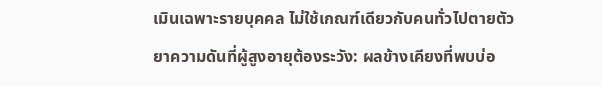เมินเฉพาะรายบุคคล ไม่ใช้เกณฑ์เดียวกับคนทั่วไปตายตัว
ยาความดันที่ผู้สูงอายุต้องระวัง: ผลข้างเคียงที่พบบ่อ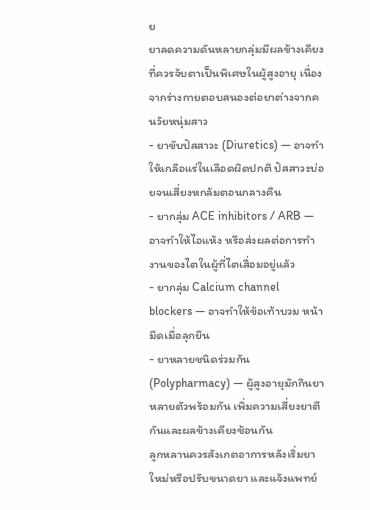ย
ยาลดความดันหลายกลุ่มมีผลข้างเคียงที่ควรจับตาเป็นพิเศษในผู้สูงอายุ เนื่องจากร่างกายตอบสนองต่อยาต่างจากคนวัยหนุ่มสาว
- ยาขับปัสสาวะ (Diuretics) — อาจทำให้เกลือแร่ในเลือดผิดปกติ ปัสสาวะบ่อยจนเสี่ยงหกล้มตอนกลางคืน
- ยากลุ่ม ACE inhibitors / ARB — อาจทำให้ไอแห้ง หรือส่งผลต่อการทำงานของไตในผู้ที่ไตเสื่อมอยู่แล้ว
- ยากลุ่ม Calcium channel blockers — อาจทำให้ข้อเท้าบวม หน้ามืดเมื่อลุกยืน
- ยาหลายชนิดร่วมกัน (Polypharmacy) — ผู้สูงอายุมักกินยาหลายตัวพร้อมกัน เพิ่มความเสี่ยงยาตีกันและผลข้างเคียงซ้อนกัน
ลูกหลานควรสังเกตอาการหลังเริ่มยาใหม่หรือปรับขนาดยา และแจ้งแพทย์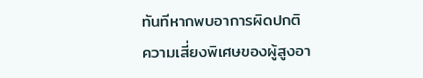ทันทีหากพบอาการผิดปกติ
ความเสี่ยงพิเศษของผู้สูงอา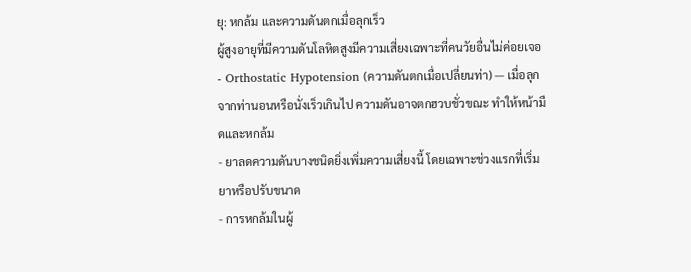ยุ: หกล้ม และความดันตกเมื่อลุกเร็ว
ผู้สูงอายุที่มีความดันโลหิตสูงมีความเสี่ยงเฉพาะที่คนวัยอื่นไม่ค่อยเจอ
- Orthostatic Hypotension (ความดันตกเมื่อเปลี่ยนท่า) — เมื่อลุกจากท่านอนหรือนั่งเร็วเกินไป ความดันอาจตกฮวบชั่วขณะ ทำให้หน้ามืดและหกล้ม
- ยาลดความดันบางชนิดยิ่งเพิ่มความเสี่ยงนี้ โดยเฉพาะช่วงแรกที่เริ่มยาหรือปรับขนาด
- การหกล้มในผู้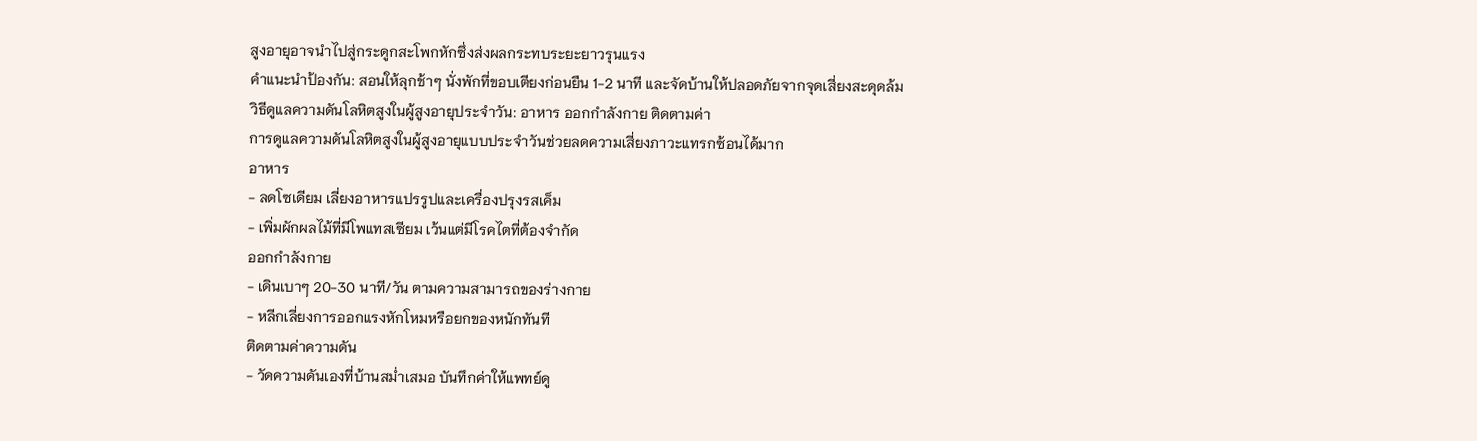สูงอายุอาจนำไปสู่กระดูกสะโพกหักซึ่งส่งผลกระทบระยะยาวรุนแรง
คำแนะนำป้องกัน: สอนให้ลุกช้าๆ นั่งพักที่ขอบเตียงก่อนยืน 1-2 นาที และจัดบ้านให้ปลอดภัยจากจุดเสี่ยงสะดุดล้ม
วิธีดูแลความดันโลหิตสูงในผู้สูงอายุประจำวัน: อาหาร ออกกำลังกาย ติดตามค่า
การดูแลความดันโลหิตสูงในผู้สูงอายุแบบประจำวันช่วยลดความเสี่ยงภาวะแทรกซ้อนได้มาก
อาหาร
- ลดโซเดียม เลี่ยงอาหารแปรรูปและเครื่องปรุงรสเค็ม
- เพิ่มผักผลไม้ที่มีโพแทสเซียม เว้นแต่มีโรคไตที่ต้องจำกัด
ออกกำลังกาย
- เดินเบาๆ 20-30 นาที/วัน ตามความสามารถของร่างกาย
- หลีกเลี่ยงการออกแรงหักโหมหรือยกของหนักทันที
ติดตามค่าความดัน
- วัดความดันเองที่บ้านสม่ำเสมอ บันทึกค่าให้แพทย์ดู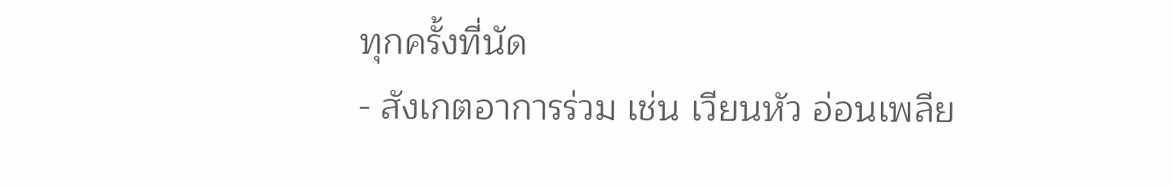ทุกครั้งที่นัด
- สังเกตอาการร่วม เช่น เวียนหัว อ่อนเพลีย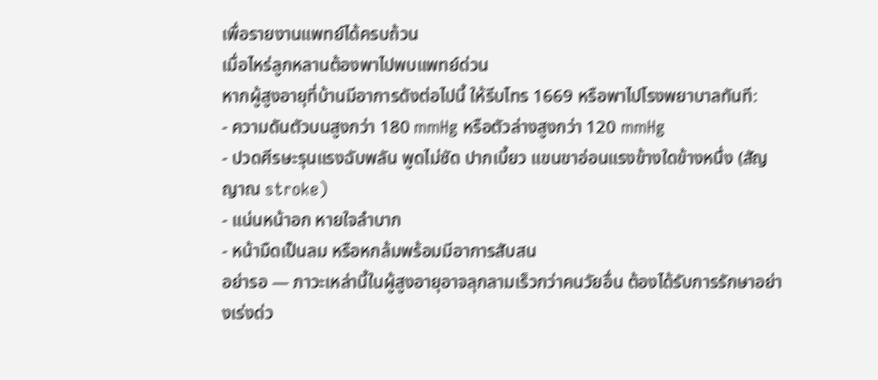เพื่อรายงานแพทย์ได้ครบถ้วน
เมื่อไหร่ลูกหลานต้องพาไปพบแพทย์ด่วน
หากผู้สูงอายุที่บ้านมีอาการดังต่อไปนี้ ให้รีบโทร 1669 หรือพาไปโรงพยาบาลทันที:
- ความดันตัวบนสูงกว่า 180 mmHg หรือตัวล่างสูงกว่า 120 mmHg
- ปวดศีรษะรุนแรงฉับพลัน พูดไม่ชัด ปากเบี้ยว แขนขาอ่อนแรงข้างใดข้างหนึ่ง (สัญญาณ stroke)
- แน่นหน้าอก หายใจลำบาก
- หน้ามืดเป็นลม หรือหกล้มพร้อมมีอาการสับสน
อย่ารอ — ภาวะเหล่านี้ในผู้สูงอายุอาจลุกลามเร็วกว่าคนวัยอื่น ต้องได้รับการรักษาอย่างเร่งด่ว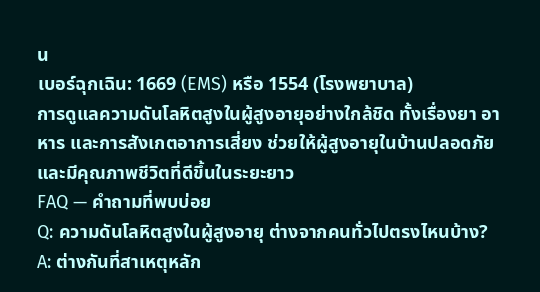น
เบอร์ฉุกเฉิน: 1669 (EMS) หรือ 1554 (โรงพยาบาล)
การดูแลความดันโลหิตสูงในผู้สูงอายุอย่างใกล้ชิด ทั้งเรื่องยา อาหาร และการสังเกตอาการเสี่ยง ช่วยให้ผู้สูงอายุในบ้านปลอดภัยและมีคุณภาพชีวิตที่ดีขึ้นในระยะยาว
FAQ — คำถามที่พบบ่อย
Q: ความดันโลหิตสูงในผู้สูงอายุ ต่างจากคนทั่วไปตรงไหนบ้าง?
A: ต่างกันที่สาเหตุหลัก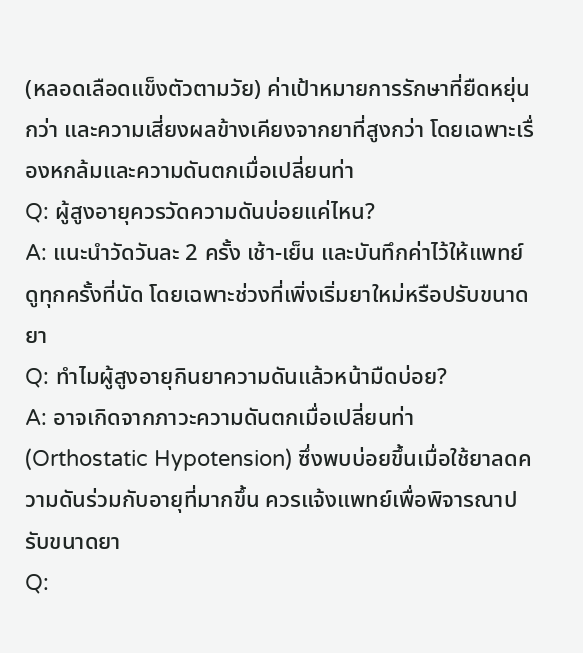(หลอดเลือดแข็งตัวตามวัย) ค่าเป้าหมายการรักษาที่ยืดหยุ่นกว่า และความเสี่ยงผลข้างเคียงจากยาที่สูงกว่า โดยเฉพาะเรื่องหกล้มและความดันตกเมื่อเปลี่ยนท่า
Q: ผู้สูงอายุควรวัดความดันบ่อยแค่ไหน?
A: แนะนำวัดวันละ 2 ครั้ง เช้า-เย็น และบันทึกค่าไว้ให้แพทย์ดูทุกครั้งที่นัด โดยเฉพาะช่วงที่เพิ่งเริ่มยาใหม่หรือปรับขนาดยา
Q: ทำไมผู้สูงอายุกินยาความดันแล้วหน้ามืดบ่อย?
A: อาจเกิดจากภาวะความดันตกเมื่อเปลี่ยนท่า (Orthostatic Hypotension) ซึ่งพบบ่อยขึ้นเมื่อใช้ยาลดความดันร่วมกับอายุที่มากขึ้น ควรแจ้งแพทย์เพื่อพิจารณาปรับขนาดยา
Q: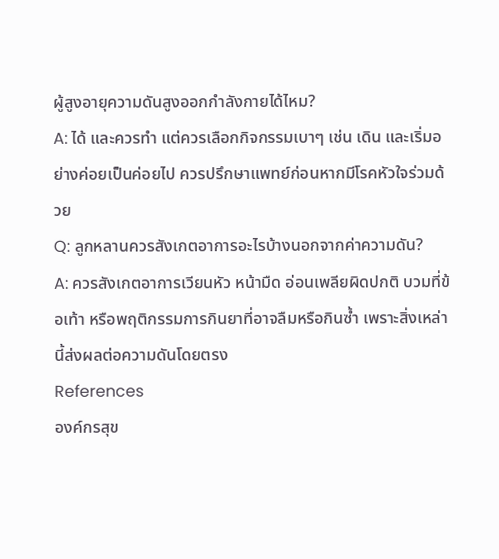ผู้สูงอายุความดันสูงออกกำลังกายได้ไหม?
A: ได้ และควรทำ แต่ควรเลือกกิจกรรมเบาๆ เช่น เดิน และเริ่มอย่างค่อยเป็นค่อยไป ควรปรึกษาแพทย์ก่อนหากมีโรคหัวใจร่วมด้วย
Q: ลูกหลานควรสังเกตอาการอะไรบ้างนอกจากค่าความดัน?
A: ควรสังเกตอาการเวียนหัว หน้ามืด อ่อนเพลียผิดปกติ บวมที่ข้อเท้า หรือพฤติกรรมการกินยาที่อาจลืมหรือกินซ้ำ เพราะสิ่งเหล่านี้ส่งผลต่อความดันโดยตรง
References
องค์กรสุข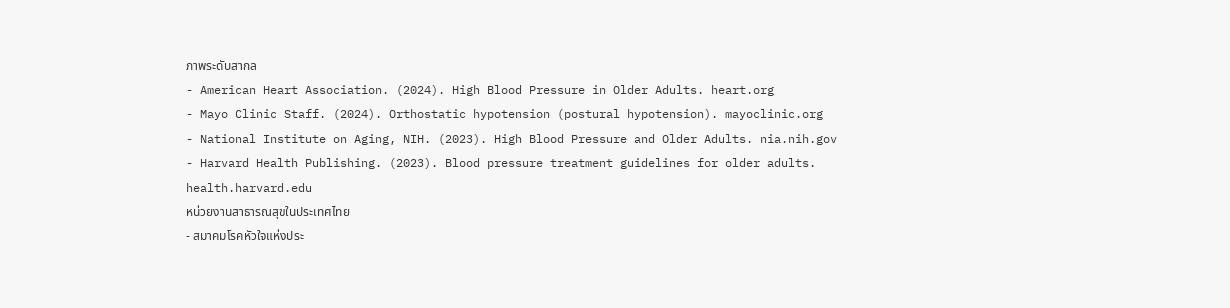ภาพระดับสากล
- American Heart Association. (2024). High Blood Pressure in Older Adults. heart.org
- Mayo Clinic Staff. (2024). Orthostatic hypotension (postural hypotension). mayoclinic.org
- National Institute on Aging, NIH. (2023). High Blood Pressure and Older Adults. nia.nih.gov
- Harvard Health Publishing. (2023). Blood pressure treatment guidelines for older adults. health.harvard.edu
หน่วยงานสาธารณสุขในประเทศไทย
- สมาคมโรคหัวใจแห่งประ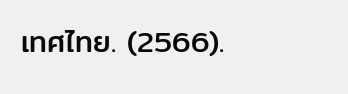เทศไทย. (2566).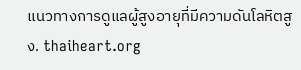แนวทางการดูแลผู้สูงอายุที่มีความดันโลหิตสูง. thaiheart.org